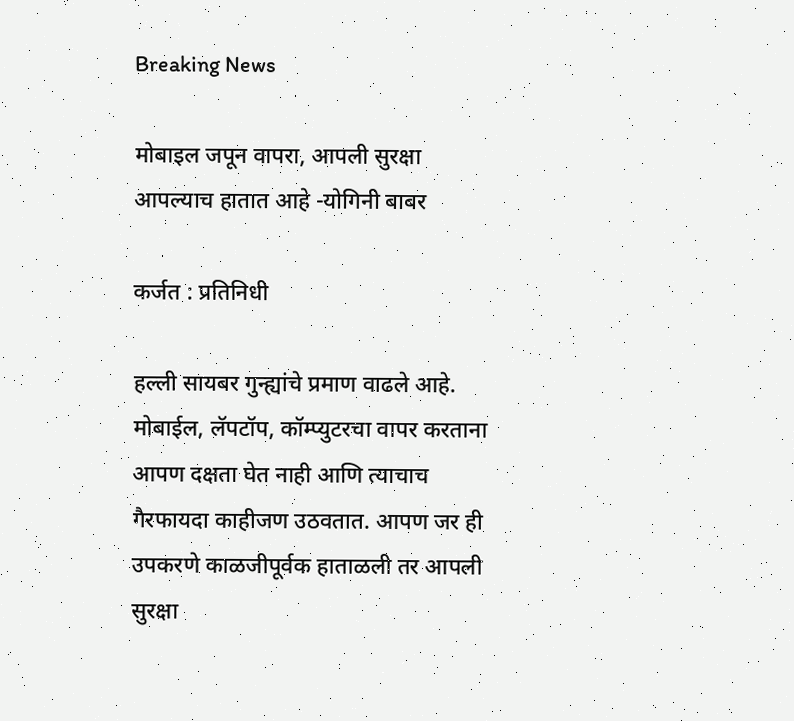Breaking News

मोबाइल जपून वापरा, आपली सुरक्षा आपल्याच हातात आहे -योगिनी बाबर

कर्जत : प्रतिनिधी

हल्ली सायबर गुन्ह्यांचे प्रमाण वाढले आहे. मोबाईल, लॅपटॉप, कॉम्प्युटरचा वापर करताना आपण दक्षता घेत नाही आणि त्याचाच गैरफायदा काहीजण उठवतात. आपण जर ही उपकरणे काळजीपूर्वक हाताळली तर आपली सुरक्षा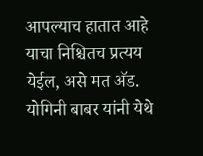आपल्याच हातात आहे याचा निश्चितच प्रत्यय येईल, असे मत अ‍ॅड. योगिनी बाबर यांनी येथे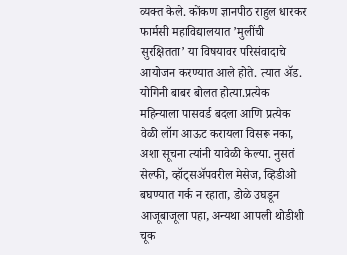व्यक्त केले. कोंकण ज्ञानपीठ राहुल धारकर फार्मसी महाविद्यालयात ’मुलींची सुरक्षितता’ या विषयावर परिसंवादाचे आयोजन करण्यात आले होते. त्यात अ‍ॅड. योगिनी बाबर बोलत होत्या.प्रत्येक महिन्याला पासवर्ड बदला आणि प्रत्येक वेळी लॉग आऊट करायला विसरू नका, अशा सूचना त्यांनी यावेळी केल्या. नुसतं सेल्फी, व्हॉट्सअ‍ॅपवरील मेसेज, व्हिडीओ बघण्यात गर्क न रहाता, डोळे उघडून आजूबाजूला पहा, अन्यथा आपली थोडीशी चूक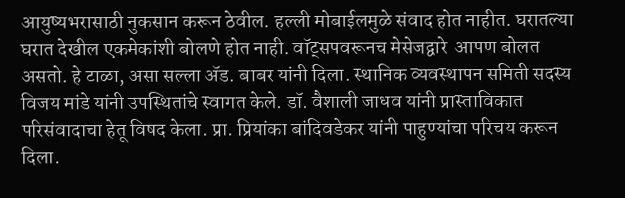आयुष्यभरासाठी नुकसान करून ठेवील. हल्ली मोबाईलमुळे संवाद होत नाहीत. घरातल्या घरात देखील एकमेकांशी बोलणे होत नाही. वॉट्सपवरूनच मेसेजद्वारे  आपण बोलत असतो. हे टाळा, असा सल्ला अ‍ॅड. बाबर यांनी दिला. स्थानिक व्यवस्थापन समिती सदस्य विजय मांडे यांनी उपस्थितांचे स्वागत केले. डॉ. वैशाली जाधव यांनी प्रास्ताविकात परिसंवादाचा हेतू विषद केला. प्रा. प्रियांका बांदिवडेकर यांनी पाहुण्यांचा परिचय करून दिला.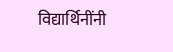विद्यार्थिनींनी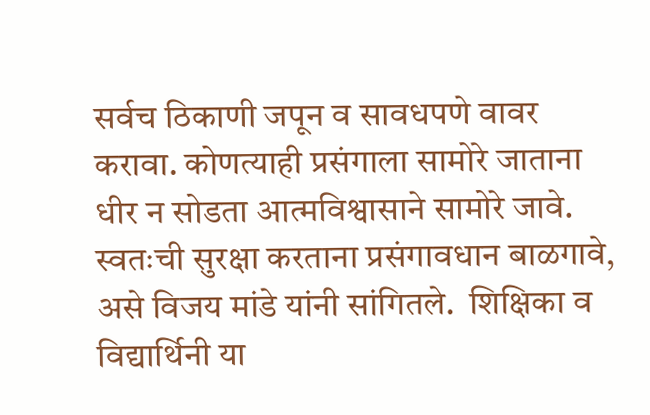सर्वच ठिकाणी जपून व सावधपणे वावर करावा. कोणत्याही प्रसंगाला सामोरे जाताना धीर न सोडता आत्मविश्वासाने सामोरे जावे. स्वतःची सुरक्षा करताना प्रसंगावधान बाळगावे, असे विजय मांडे यांनी सांगितले.  शिक्षिका व विद्यार्थिनी या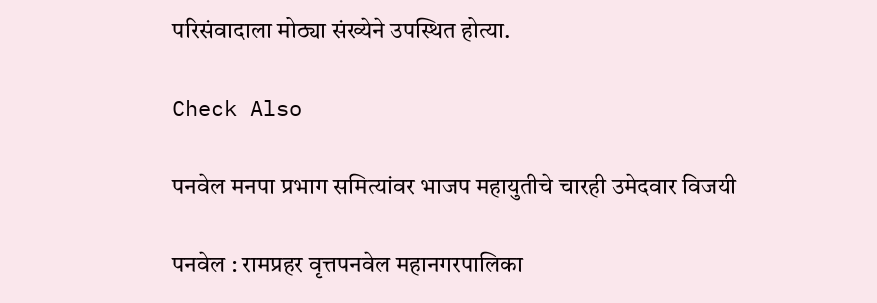परिसंवादाला मोठ्या संख्येने उपस्थित होत्या.

Check Also

पनवेल मनपा प्रभाग समित्यांवर भाजप महायुतीचे चारही उमेदवार विजयी

पनवेल : रामप्रहर वृत्तपनवेल महानगरपालिका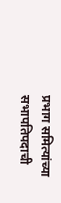प्रभाग समित्यांच्या सभापतिपदाची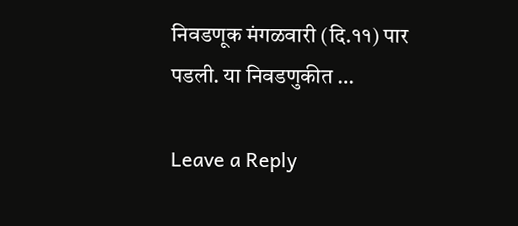निवडणूक मंगळवारी (दि.११) पार पडली. या निवडणुकीत …

Leave a Reply